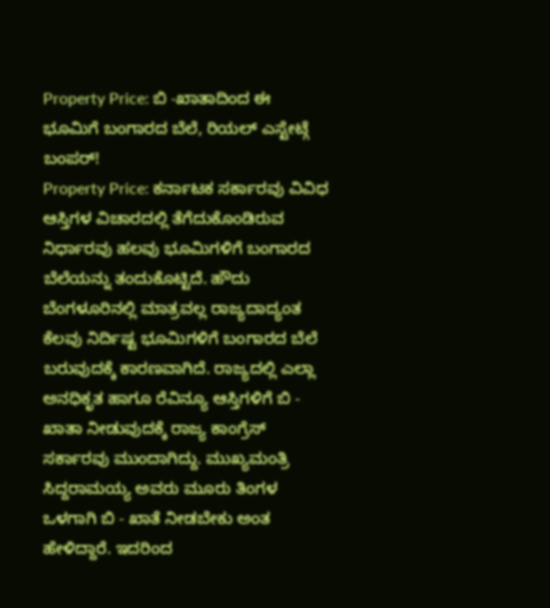Property Price: ಬಿ -ಖಾತಾದಿಂದ ಈ ಭೂಮಿಗೆ ಬಂಗಾರದ ಬೆಲೆ, ರಿಯಲ್ ಎಸ್ಟೇಟ್ಗೆ ಬಂಪರ್!
Property Price: ಕರ್ನಾಟಕ ಸರ್ಕಾರವು ವಿವಿಧ ಆಸ್ತಿಗಳ ವಿಚಾರದಲ್ಲಿ ತೆಗೆದುಕೊಂಡಿರುವ ನಿರ್ಧಾರವು ಹಲವು ಭೂಮಿಗಳಿಗೆ ಬಂಗಾರದ ಬೆಲೆಯನ್ನು ತಂದುಕೊಟ್ಟಿದೆ. ಹೌದು ಬೆಂಗಳೂರಿನಲ್ಲಿ ಮಾತ್ರವಲ್ಲ ರಾಜ್ಯದಾದ್ಯಂತ ಕೆಲವು ನಿರ್ದಿಷ್ಟ ಭೂಮಿಗಳಿಗೆ ಬಂಗಾರದ ಬೆಲೆ ಬರುವುದಕ್ಕೆ ಕಾರಣವಾಗಿದೆ. ರಾಜ್ಯದಲ್ಲಿ ಎಲ್ಲಾ ಅನಧಿಕೃತ ಹಾಗೂ ರೆವಿನ್ಯೂ ಆಸ್ತಿಗಳಿಗೆ ಬಿ - ಖಾತಾ ನೀಡುವುದಕ್ಕೆ ರಾಜ್ಯ ಕಾಂಗ್ರೆಸ್ ಸರ್ಕಾರವು ಮುಂದಾಗಿದ್ದು. ಮುಖ್ಯಮಂತ್ರಿ ಸಿದ್ದರಾಮಯ್ಯ ಅವರು ಮೂರು ತಿಂಗಳ ಒಳಗಾಗಿ ಬಿ - ಖಾತೆ ನೀಡಬೇಕು ಅಂತ ಹೇಳಿದ್ದಾರೆ. ಇದರಿಂದ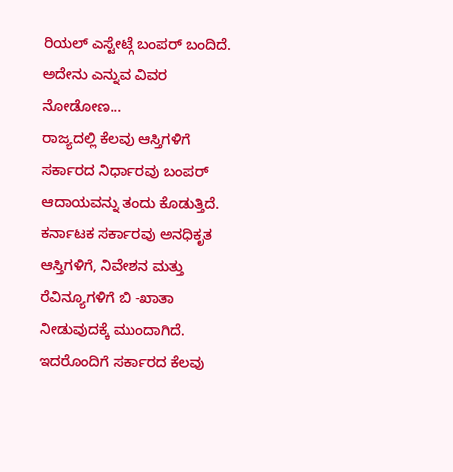ರಿಯಲ್ ಎಸ್ಟೇಟ್ಗೆ ಬಂಪರ್ ಬಂದಿದೆ. ಅದೇನು ಎನ್ನುವ ವಿವರ ನೋಡೋಣ...
ರಾಜ್ಯದಲ್ಲಿ ಕೆಲವು ಆಸ್ತಿಗಳಿಗೆ ಸರ್ಕಾರದ ನಿರ್ಧಾರವು ಬಂಪರ್ ಆದಾಯವನ್ನು ತಂದು ಕೊಡುತ್ತಿದೆ. ಕರ್ನಾಟಕ ಸರ್ಕಾರವು ಅನಧಿಕೃತ ಆಸ್ತಿಗಳಿಗೆ, ನಿವೇಶನ ಮತ್ತು ರೆವಿನ್ಯೂಗಳಿಗೆ ಬಿ -ಖಾತಾ ನೀಡುವುದಕ್ಕೆ ಮುಂದಾಗಿದೆ. ಇದರೊಂದಿಗೆ ಸರ್ಕಾರದ ಕೆಲವು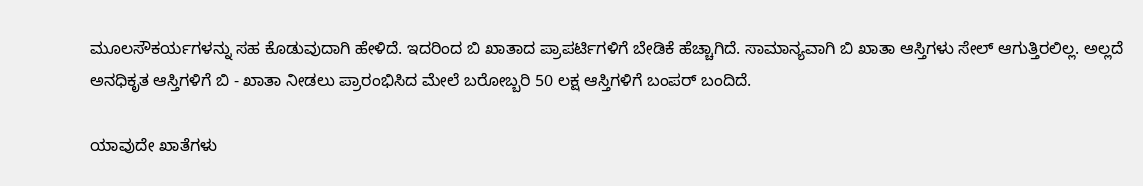ಮೂಲಸೌಕರ್ಯಗಳನ್ನು ಸಹ ಕೊಡುವುದಾಗಿ ಹೇಳಿದೆ. ಇದರಿಂದ ಬಿ ಖಾತಾದ ಪ್ರಾಪರ್ಟಿಗಳಿಗೆ ಬೇಡಿಕೆ ಹೆಚ್ಚಾಗಿದೆ. ಸಾಮಾನ್ಯವಾಗಿ ಬಿ ಖಾತಾ ಆಸ್ತಿಗಳು ಸೇಲ್ ಆಗುತ್ತಿರಲಿಲ್ಲ. ಅಲ್ಲದೆ ಅನಧಿಕೃತ ಆಸ್ತಿಗಳಿಗೆ ಬಿ - ಖಾತಾ ನೀಡಲು ಪ್ರಾರಂಭಿಸಿದ ಮೇಲೆ ಬರೋಬ್ಬರಿ 50 ಲಕ್ಷ ಆಸ್ತಿಗಳಿಗೆ ಬಂಪರ್ ಬಂದಿದೆ.

ಯಾವುದೇ ಖಾತೆಗಳು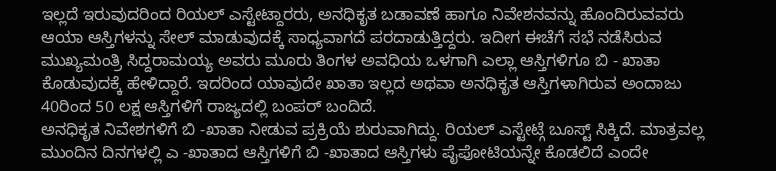ಇಲ್ಲದೆ ಇರುವುದರಿಂದ ರಿಯಲ್ ಎಸ್ಟೇಟ್ದಾರರು, ಅನಧಿಕೃತ ಬಡಾವಣೆ ಹಾಗೂ ನಿವೇಶನವನ್ನು ಹೊಂದಿರುವವರು ಆಯಾ ಆಸ್ತಿಗಳನ್ನು ಸೇಲ್ ಮಾಡುವುದಕ್ಕೆ ಸಾಧ್ಯವಾಗದೆ ಪರದಾಡುತ್ತಿದ್ದರು. ಇದೀಗ ಈಚೆಗೆ ಸಭೆ ನಡೆಸಿರುವ ಮುಖ್ಯಮಂತ್ರಿ ಸಿದ್ದರಾಮಯ್ಯ ಅವರು ಮೂರು ತಿಂಗಳ ಅವಧಿಯ ಒಳಗಾಗಿ ಎಲ್ಲಾ ಆಸ್ತಿಗಳಿಗೂ ಬಿ - ಖಾತಾ ಕೊಡುವುದಕ್ಕೆ ಹೇಳಿದ್ದಾರೆ. ಇದರಿಂದ ಯಾವುದೇ ಖಾತಾ ಇಲ್ಲದ ಅಥವಾ ಅನಧಿಕೃತ ಆಸ್ತಿಗಳಾಗಿರುವ ಅಂದಾಜು 40ರಿಂದ 50 ಲಕ್ಷ ಆಸ್ತಿಗಳಿಗೆ ರಾಜ್ಯದಲ್ಲಿ ಬಂಪರ್ ಬಂದಿದೆ.
ಅನಧಿಕೃತ ನಿವೇಶಗಳಿಗೆ ಬಿ -ಖಾತಾ ನೀಡುವ ಪ್ರಕ್ರಿಯೆ ಶುರುವಾಗಿದ್ದು. ರಿಯಲ್ ಎಸ್ಟೇಟ್ಗೆ ಬೂಸ್ಟ್ ಸಿಕ್ಕಿದೆ. ಮಾತ್ರವಲ್ಲ ಮುಂದಿನ ದಿನಗಳಲ್ಲಿ ಎ -ಖಾತಾದ ಆಸ್ತಿಗಳಿಗೆ ಬಿ -ಖಾತಾದ ಆಸ್ತಿಗಳು ಪೈಪೋಟಿಯನ್ನೇ ಕೊಡಲಿದೆ ಎಂದೇ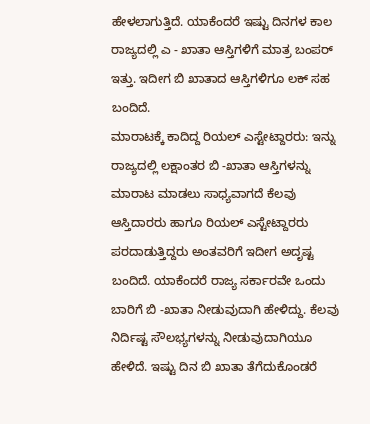ಹೇಳಲಾಗುತ್ತಿದೆ. ಯಾಕೆಂದರೆ ಇಷ್ಟು ದಿನಗಳ ಕಾಲ ರಾಜ್ಯದಲ್ಲಿ ಎ - ಖಾತಾ ಆಸ್ತಿಗಳಿಗೆ ಮಾತ್ರ ಬಂಪರ್ ಇತ್ತು. ಇದೀಗ ಬಿ ಖಾತಾದ ಆಸ್ತಿಗಳಿಗೂ ಲಕ್ ಸಹ ಬಂದಿದೆ.
ಮಾರಾಟಕ್ಕೆ ಕಾದಿದ್ದ ರಿಯಲ್ ಎಸ್ಟೇಟ್ದಾರರು: ಇನ್ನು ರಾಜ್ಯದಲ್ಲಿ ಲಕ್ಷಾಂತರ ಬಿ -ಖಾತಾ ಆಸ್ತಿಗಳನ್ನು ಮಾರಾಟ ಮಾಡಲು ಸಾಧ್ಯವಾಗದೆ ಕೆಲವು ಆಸ್ತಿದಾರರು ಹಾಗೂ ರಿಯಲ್ ಎಸ್ಟೇಟ್ದಾರರು ಪರದಾಡುತ್ತಿದ್ದರು ಅಂತವರಿಗೆ ಇದೀಗ ಅದೃಷ್ಟ ಬಂದಿದೆ. ಯಾಕೆಂದರೆ ರಾಜ್ಯ ಸರ್ಕಾರವೇ ಒಂದು ಬಾರಿಗೆ ಬಿ -ಖಾತಾ ನೀಡುವುದಾಗಿ ಹೇಳಿದ್ದು. ಕೆಲವು ನಿರ್ದಿಷ್ಟ ಸೌಲಭ್ಯಗಳನ್ನು ನೀಡುವುದಾಗಿಯೂ ಹೇಳಿದೆ. ಇಷ್ಟು ದಿನ ಬಿ ಖಾತಾ ತೆಗೆದುಕೊಂಡರೆ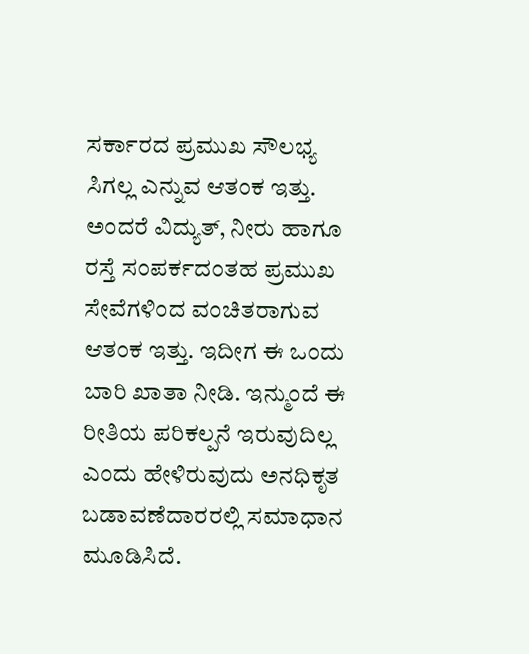ಸರ್ಕಾರದ ಪ್ರಮುಖ ಸೌಲಭ್ಯ ಸಿಗಲ್ಲ ಎನ್ನುವ ಆತಂಕ ಇತ್ತು.
ಅಂದರೆ ವಿದ್ಯುತ್, ನೀರು ಹಾಗೂ ರಸ್ತೆ ಸಂಪರ್ಕದಂತಹ ಪ್ರಮುಖ ಸೇವೆಗಳಿಂದ ವಂಚಿತರಾಗುವ ಆತಂಕ ಇತ್ತು. ಇದೀಗ ಈ ಒಂದು ಬಾರಿ ಖಾತಾ ನೀಡಿ. ಇನ್ಮುಂದೆ ಈ ರೀತಿಯ ಪರಿಕಲ್ಪನೆ ಇರುವುದಿಲ್ಲ ಎಂದು ಹೇಳಿರುವುದು ಅನಧಿಕೃತ ಬಡಾವಣೆದಾರರಲ್ಲಿ ಸಮಾಧಾನ ಮೂಡಿಸಿದೆ.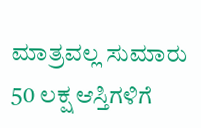ಮಾತ್ರವಲ್ಲ ಸುಮಾರು 50 ಲಕ್ಷ ಆಸ್ತಿಗಳಿಗೆ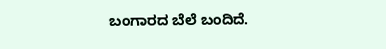ಬಂಗಾರದ ಬೆಲೆ ಬಂದಿದೆ.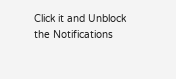Click it and Unblock the Notifications